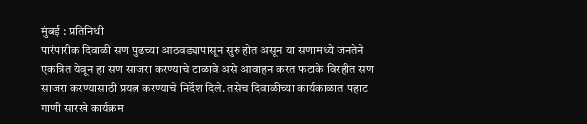मुंबई : प्रतिनिधी
पारंपारीक दिवाळी सण पुढच्या आठवड्यापासून सुरु होत असून या सणामध्ये जनतेने एकत्रित येवून हा सण साजरा करण्याचे टाळावे असे आवाहन करत फटाके विरहीत सण साजरा करण्यासाठी प्रयत्न करण्याचे निर्देश दिले. तसेच दिवाळीच्या कार्यकाळात पहाट गाणी सारखे कार्यक्रम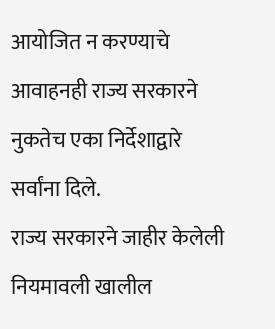आयोजित न करण्याचे आवाहनही राज्य सरकारने नुकतेच एका निर्देशाद्वारे सर्वांना दिले.
राज्य सरकारने जाहीर केलेली नियमावली खालील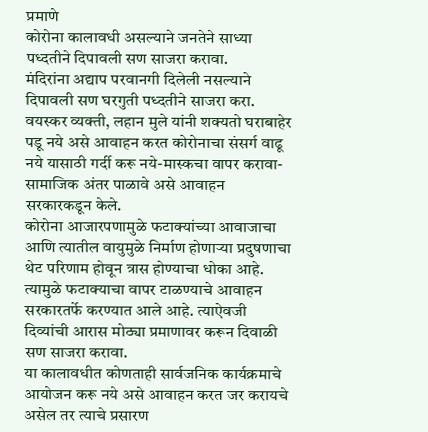प्रमाणे
कोरोना कालावधी असल्याने जनतेने साध्या पध्दतीने दिपावली सण साजरा करावा.
मंदिरांना अद्याप परवानगी दिलेली नसल्याने दिपावली सण घरगुती पध्दतीने साजरा करा. वयस्कर व्यक्ती, लहान मुले यांनी शक्यतो घराबाहेर पडू नये असे आवाहन करत कोरोनाचा संसर्ग वाढू नये यासाठी गर्दी करू नये-मास्कचा वापर करावा-सामाजिक अंतर पाळावे असे आवाहन सरकारकडून केले.
कोरोना आजारपणामुळे फटाक्यांच्या आवाजाचा आणि त्यातील वायुमुळे निर्माण होणाऱ्या प्रदुषणाचा थेट परिणाम होवून त्रास होण्याचा धोका आहे. त्यामुळे फटाक्याचा वापर टाळण्याचे आवाहन सरकारतर्फे करण्यात आले आहे. त्याऐवजी दिव्यांची आरास मोठ्या प्रमाणावर करून दिवाळी सण साजरा करावा.
या कालावधीत कोणताही सार्वजनिक कार्यक्रमाचे आयोजन करू नये असे आवाहन करत जर करायचे असेल तर त्याचे प्रसारण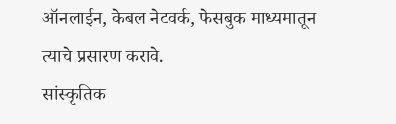ऑनलाईन, केबल नेटवर्क, फेसबुक माध्यमातून त्याचे प्रसारण करावे.
सांस्कृतिक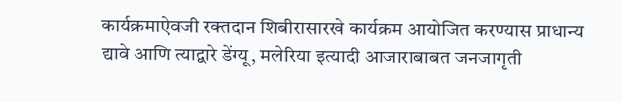कार्यक्रमाऐवजी रक्तदान शिबीरासारखे कार्यक्रम आयोजित करण्यास प्राधान्य द्यावे आणि त्याद्वारे डेंग्यू, मलेरिया इत्यादी आजाराबाबत जनजागृती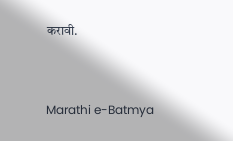करावी.


Marathi e-Batmya